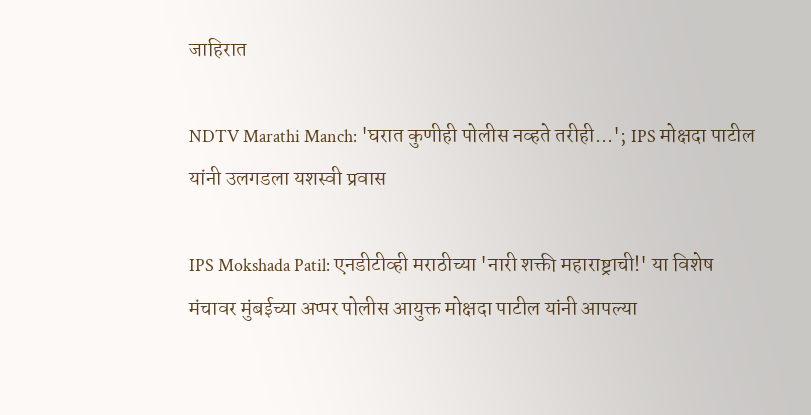जाहिरात

NDTV Marathi Manch: 'घरात कुणीही पोलीस नव्हते तरीही...'; IPS मोक्षदा पाटील यांनी उलगडला यशस्वी प्रवास

IPS Mokshada Patil: एनडीटीव्ही मराठीच्या 'नारी शक्ती महाराष्ट्राची!' या विशेष मंचावर मुंबईच्या अप्पर पोलीस आयुक्त मोक्षदा पाटील यांनी आपल्या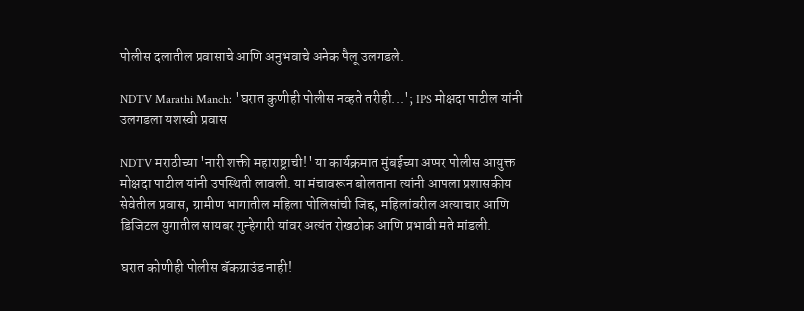पोलीस दलातील प्रवासाचे आणि अनुभवाचे अनेक पैलू उलगडले.

NDTV Marathi Manch: 'घरात कुणीही पोलीस नव्हते तरीही...'; IPS मोक्षदा पाटील यांनी उलगडला यशस्वी प्रवास

NDTV मराठीच्या 'नारी शक्ती महाराष्ट्राची!' या कार्यक्रमात मुंबईच्या अप्पर पोलीस आयुक्त मोक्षदा पाटील यांनी उपस्थिती लावली. या मंचावरून बोलताना त्यांनी आपला प्रशासकीय सेवेतील प्रवास, ग्रामीण भागातील महिला पोलिसांची जिद्द, महिलांवरील अत्याचार आणि डिजिटल युगातील सायबर गुन्हेगारी यांवर अत्यंत रोखठोक आणि प्रभावी मते मांडली.

घरात कोणीही पोलीस बॅकग्राउंड नाही!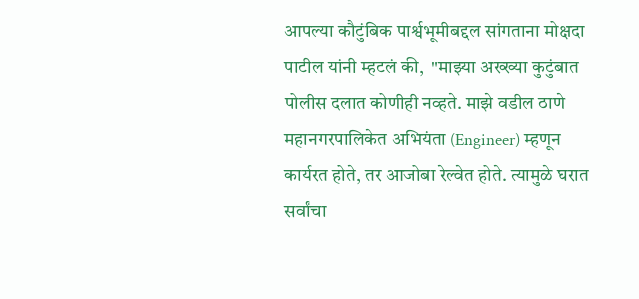आपल्या कौटुंबिक पार्श्वभूमीबद्दल सांगताना मोक्षदा पाटील यांनी म्हटलं की,  "माझ्या अख्ख्या कुटुंबात पोलीस दलात कोणीही नव्हते. माझे वडील ठाणे महानगरपालिकेत अभियंता (Engineer) म्हणून कार्यरत होते, तर आजोबा रेल्वेत होते. त्यामुळे घरात सर्वांचा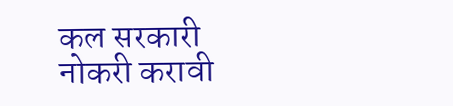कल सरकारी नोकरी करावी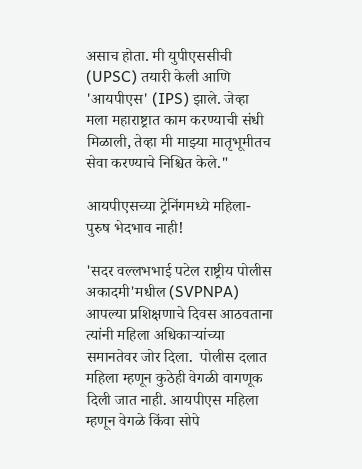असाच होता. मी युपीएससीची (UPSC) तयारी केली आणि 'आयपीएस' (IPS) झाले. जेव्हा मला महाराष्ट्रात काम करण्याची संधी मिळाली, तेव्हा मी माझ्या मातृभूमीतच सेवा करण्याचे निश्चित केले."

आयपीएसच्या ट्रेनिंगमध्ये महिला-पुरुष भेदभाव नाही!

'सदर वल्लभभाई पटेल राष्ट्रीय पोलीस अकादमी'मधील (SVPNPA) आपल्या प्रशिक्षणाचे दिवस आठवताना त्यांनी महिला अधिकाऱ्यांच्या समानतेवर जोर दिला.  पोलीस दलात महिला म्हणून कुठेही वेगळी वागणूक दिली जात नाही. आयपीएस महिला म्हणून वेगळे किंवा सोपे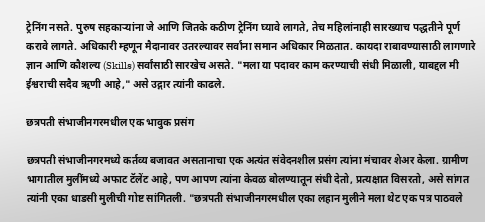ट्रेनिंग नसते. पुरुष सहकाऱ्यांना जे आणि जितके कठीण ट्रेनिंग घ्यावे लागते, तेच महिलांनाही सारख्याच पद्धतीने पूर्ण करावे लागते. अधिकारी म्हणून मैदानावर उतरल्यावर सर्वांना समान अधिकार मिळतात. कायदा राबावण्यासाठी लागणारे ज्ञान आणि कौशल्य (Skills) सर्वांसाठी सारखेच असते. "मला या पदावर काम करण्याची संधी मिळाली, याबद्दल मी ईश्वराची सदैव ऋणी आहे," असे उद्गार त्यांनी काढले.

छत्रपती संभाजीनगरमधील एक भावुक प्रसंग

छत्रपती संभाजीनगरमध्ये कर्तव्य बजावत असतानाचा एक अत्यंत संवेदनशील प्रसंग त्यांना मंचावर शेअर केला. ग्रामीण भागातील मुलींमध्ये अफाट टॅलेंट आहे, पण आपण त्यांना केवळ बोलण्यातून संधी देतो, प्रत्यक्षात विसरतो, असे सांगत त्यांनी एका धाडसी मुलीची गोष्ट सांगितली. "छत्रपती संभाजीनगरमधील एका लहान मुलीने मला थेट एक पत्र पाठवले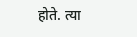होते. त्या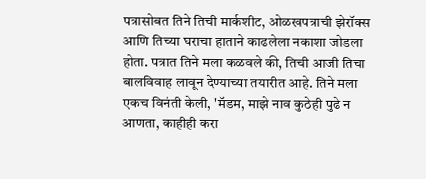पत्रासोबत तिने तिची मार्कशीट, ओळखपत्राची झेरॉक्स आणि तिच्या घराचा हाताने काढलेला नकाशा जोडला होता. पत्रात तिने मला कळवले की, तिची आजी तिचा बालविवाह लावून देण्याच्या तयारीत आहे. तिने मला एकच विनंती केली, 'मॅडम, माझे नाव कुठेही पुढे न आणता, काहीही करा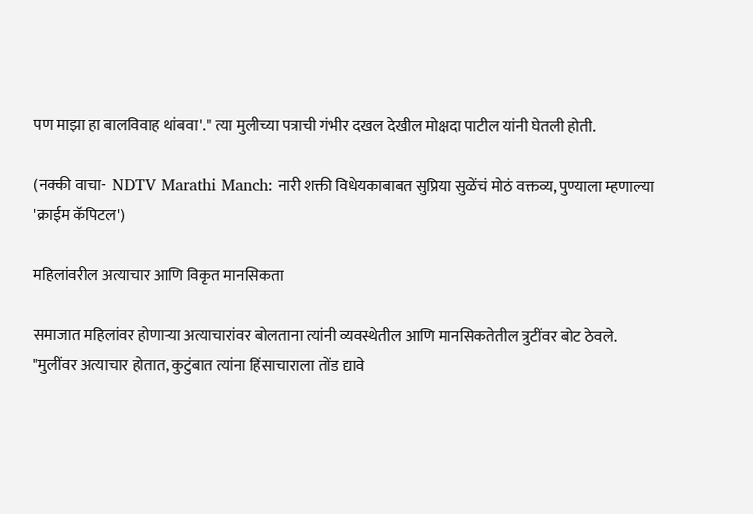पण माझा हा बालविवाह थांबवा'." त्या मुलीच्या पत्राची गंभीर दखल देखील मोक्षदा पाटील यांनी घेतली होती.

(नक्की वाचा-  NDTV Marathi Manch: नारी शक्ती विधेयकाबाबत सुप्रिया सुळेंचं मोठं वक्तव्य, पुण्याला म्हणाल्या 'क्राईम कॅपिटल')

महिलांवरील अत्याचार आणि विकृत मानसिकता

समाजात महिलांवर होणाऱ्या अत्याचारांवर बोलताना त्यांनी व्यवस्थेतील आणि मानसिकतेतील त्रुटींवर बोट ठेवले. "मुलींवर अत्याचार होतात, कुटुंबात त्यांना हिंसाचाराला तोंड द्यावे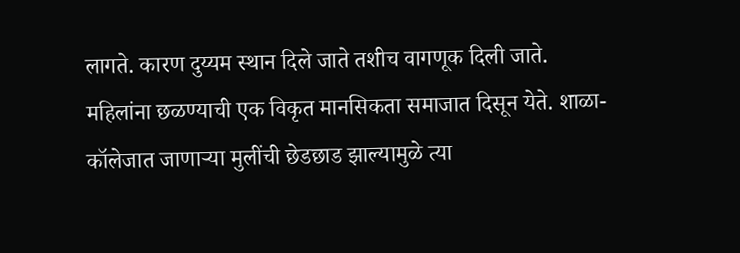लागते. कारण दुय्यम स्थान दिले जाते तशीच वागणूक दिली जाते. महिलांना छळण्याची एक विकृत मानसिकता समाजात दिसून येते. शाळा-कॉलेजात जाणाऱ्या मुलींची छेडछाड झाल्यामुळे त्या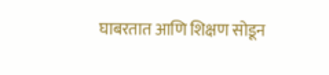घाबरतात आणि शिक्षण सोडून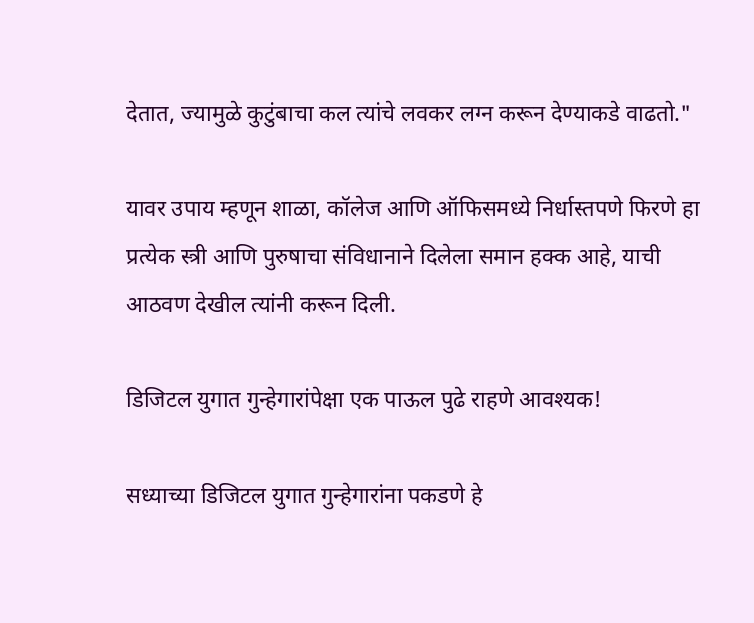देतात, ज्यामुळे कुटुंबाचा कल त्यांचे लवकर लग्न करून देण्याकडे वाढतो."

यावर उपाय म्हणून शाळा, कॉलेज आणि ऑफिसमध्ये निर्धास्तपणे फिरणे हा प्रत्येक स्त्री आणि पुरुषाचा संविधानाने दिलेला समान हक्क आहे, याची आठवण देखील त्यांनी करून दिली.

डिजिटल युगात गुन्हेगारांपेक्षा एक पाऊल पुढे राहणे आवश्यक!

सध्याच्या डिजिटल युगात गुन्हेगारांना पकडणे हे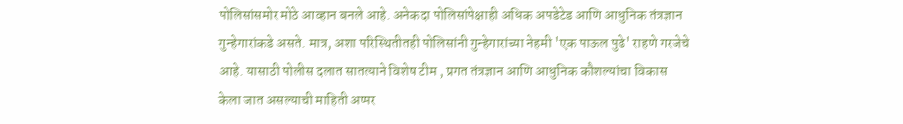पोलिसांसमोर मोठे आव्हान बनले आहे. अनेकदा पोलिसांपेक्षाही अधिक अपडेटेड आणि आधुनिक तंत्रज्ञान गुन्हेगारांकडे असते. मात्र, अशा परिस्थितीतही पोलिसांनी गुन्हेगारांच्या नेहमी 'एक पाऊल पुढे' राहणे गरजेचे आहे. यासाठी पोलीस दलात सातत्याने विशेष टीम , प्रगत तंत्रज्ञान आणि आधुनिक कौशल्यांचा विकास केला जात असल्याची माहिती अप्पर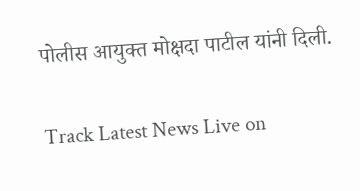पोलीस आयुक्त मोक्षदा पाटील यांनी दिली.


Track Latest News Live on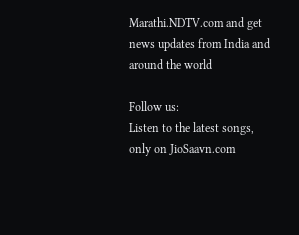Marathi.NDTV.com and get news updates from India and around the world

Follow us:
Listen to the latest songs, only on JioSaavn.com